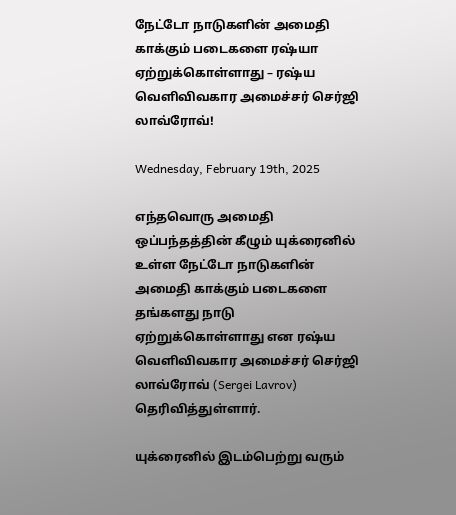நேட்டோ நாடுகளின் அமைதி காக்கும் படைகளை ரஷ்யா ஏற்றுக்கொள்ளாது – ரஷ்ய வெளிவிவகார அமைச்சர் செர்ஜி லாவ்ரோவ்!

Wednesday, February 19th, 2025

எந்தவொரு அமைதி ஒப்பந்தத்தின் கீழும் யுக்ரைனில் உள்ள நேட்டோ நாடுகளின் அமைதி காக்கும் படைகளை தங்களது நாடு ஏற்றுக்கொள்ளாது என ரஷ்ய வெளிவிவகார அமைச்சர் செர்ஜி லாவ்ரோவ் (Sergei Lavrov) தெரிவித்துள்ளார்.

யுக்ரைனில் இடம்பெற்று வரும்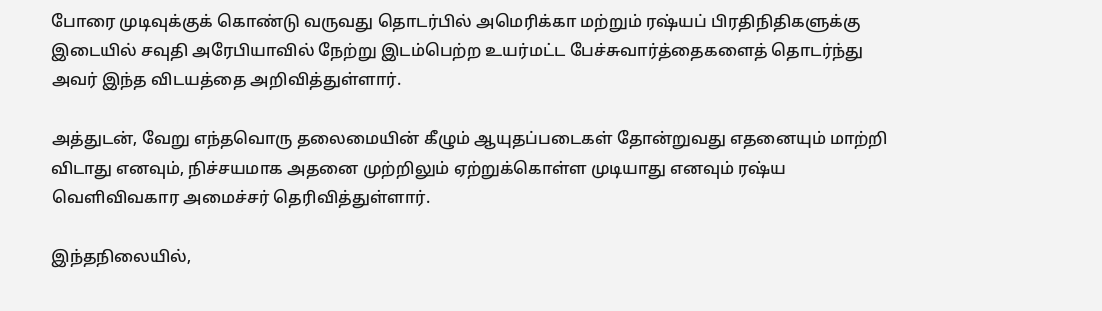போரை முடிவுக்குக் கொண்டு வருவது தொடர்பில் அமெரிக்கா மற்றும் ரஷ்யப் பிரதிநிதிகளுக்கு இடையில் சவுதி அரேபியாவில் நேற்று இடம்பெற்ற உயர்மட்ட பேச்சுவார்த்தைகளைத் தொடர்ந்து அவர் இந்த விடயத்தை அறிவித்துள்ளார்.

அத்துடன், வேறு எந்தவொரு தலைமையின் கீழும் ஆயுதப்படைகள் தோன்றுவது எதனையும் மாற்றி விடாது எனவும், நிச்சயமாக அதனை முற்றிலும் ஏற்றுக்கொள்ள முடியாது எனவும் ரஷ்ய வெளிவிவகார அமைச்சர் தெரிவித்துள்ளார்.

இந்தநிலையில்,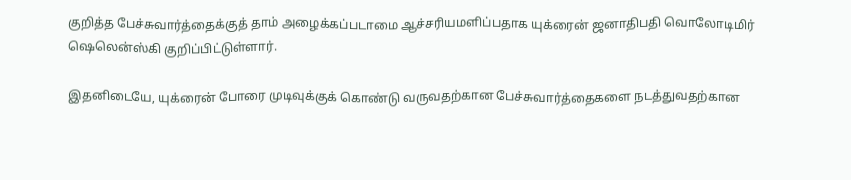குறித்த பேச்சுவார்த்தைக்குத் தாம் அழைக்கப்படாமை ஆச்சரியமளிப்பதாக யுக்ரைன் ஜனாதிபதி வொலோடிமிர் ஷெலென்ஸ்கி குறிப்பிட்டுள்ளார்.

இதனிடையே, யுக்ரைன் போரை முடிவுக்குக் கொண்டு வருவதற்கான பேச்சுவார்த்தைகளை நடத்துவதற்கான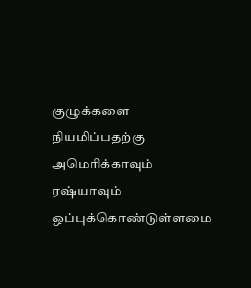குழுக்களை நியமிப்பதற்கு அமெரிக்காவும் ரஷ்யாவும் ஒப்புக்கொண்டுள்ளமை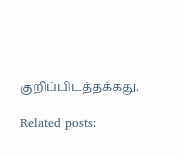குறிப்பிடத்தக்கது.

Related posts: